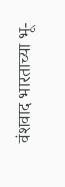वंशवाद भारताच्या भू-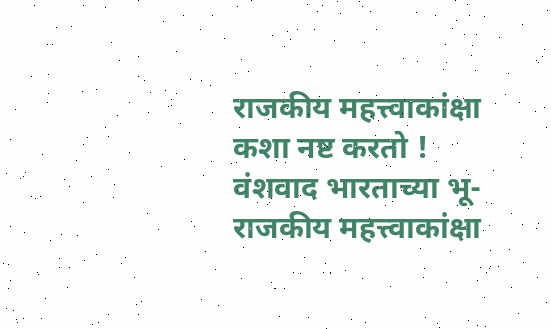राजकीय महत्त्वाकांक्षा कशा नष्ट करतो !
वंशवाद भारताच्या भू-राजकीय महत्त्वाकांक्षा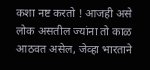कशा नष्ट करतो ! आजही असे लोक असतील ज्यांना तो काळ आठवत असेल, जेव्हा भारताने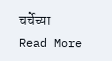चर्चेच्या
Read More